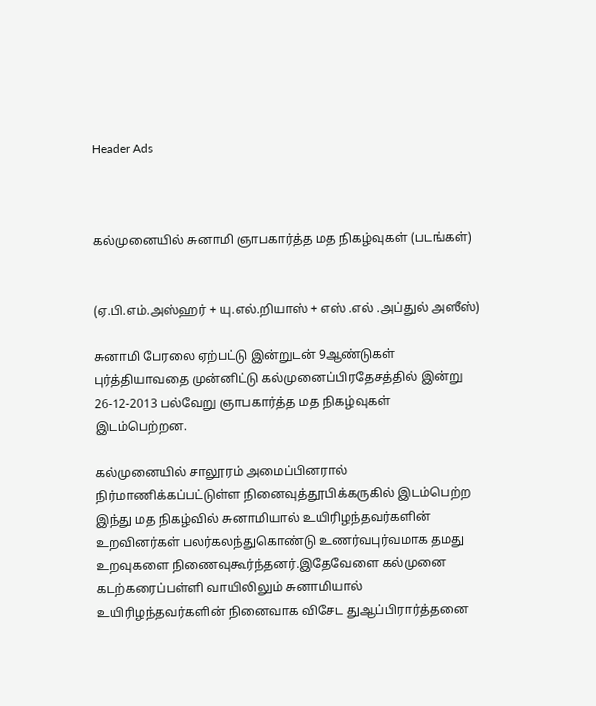Header Ads



கல்முனையில் சுனாமி ஞாபகார்த்த மத நிகழ்வுகள் (படங்கள்)


(ஏ.பி.எம்.அஸ்ஹர் + யு.எல்.றியாஸ் + எஸ் .எல் .அப்துல் அஸீஸ்)

சுனாமி பேரலை ஏற்பட்டு இன்றுடன் 9ஆண்டுகள் புர்த்தியாவதை முன்னிட்டு கல்முனைப்பிரதேசத்தில் இன்று 26-12-2013 பல்வேறு ஞாபகார்த்த மத நிகழ்வுகள் இடம்பெற்றன.

கல்முனையில் சாலூரம் அமைப்பினரால் நிர்மாணிக்கப்பட்டுள்ள நினைவுத்தூபிக்கருகில் இடம்பெற்ற இந்து மத நிகழ்வில் சுனாமியால் உயிரிழந்தவர்களின் உறவினர்கள் பலர்கலந்துகொண்டு உணர்வபுர்வமாக தமது உறவுகளை நிணைவுகூர்ந்தனர்.இதேவேளை கல்முனை கடற்கரைப்பள்ளி வாயிலிலும் சுனாமியால் உயிரிழந்தவர்களின் நினைவாக விசேட துஆப்பிரார்த்தனை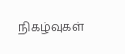நிகழ்வுகள்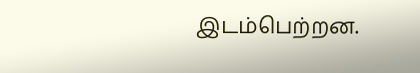இடம்பெற்றன.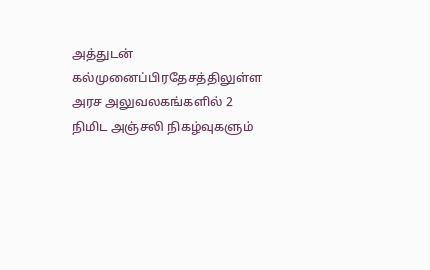அத்துடன் கல்முனைப்பிரதேசத்திலுள்ள அரச அலுவலகங்களில் 2 நிமிட அஞ்சலி நிகழ்வுகளும்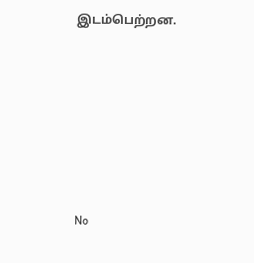இடம்பெற்றன.






No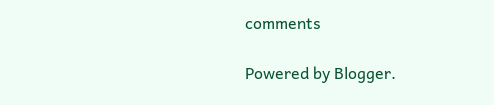comments

Powered by Blogger.